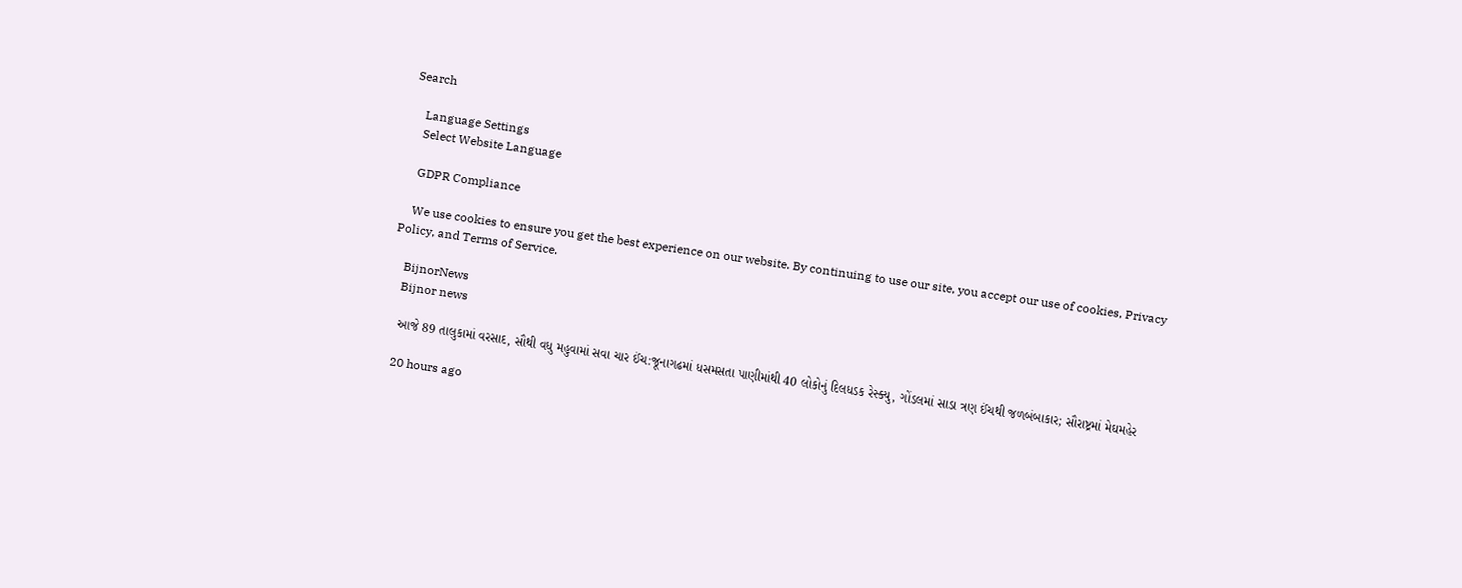Search

    Language Settings
    Select Website Language

    GDPR Compliance

    We use cookies to ensure you get the best experience on our website. By continuing to use our site, you accept our use of cookies, Privacy Policy, and Terms of Service.

    BijnorNews
    Bijnor news

    આજે 89 તાલુકામાં વરસાદ, સૌથી વધુ મહુવામાં સવા ચાર ઈંચ:જૂનાગઢમાં ધસમસતા પાણીમાંથી 40 લોકોનું દિલધડક રેસ્ક્યુ, ગોંડલમાં સાડા ત્રણ ઈંચથી જળબંબાકાર; સૌરાષ્ટ્રમાં મેઘમહેર

    20 hours ago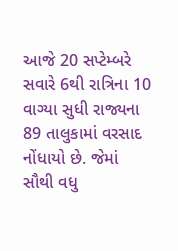આજે 20 સપ્ટેમ્બરે સવારે 6થી રાત્રિના 10 વાગ્યા સુધી રાજ્યના 89 તાલુકામાં વરસાદ નોંધાયો છે. જેમાં સૌથી વધુ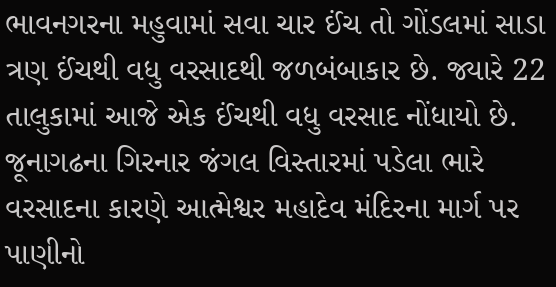ભાવનગરના મહુવામાં સવા ચાર ઈંચ તો ગોંડલમાં સાડા ત્રણ ઈંચથી વધુ વરસાદથી જળબંબાકાર છે. જ્યારે 22 તાલુકામાં આજે એક ઈંચથી વધુ વરસાદ નોંધાયો છે. જૂનાગઢના ગિરનાર જંગલ વિસ્તારમાં પડેલા ભારે વરસાદના કારણે આત્મેશ્વર મહાદેવ મંદિરના માર્ગ પર પાણીનો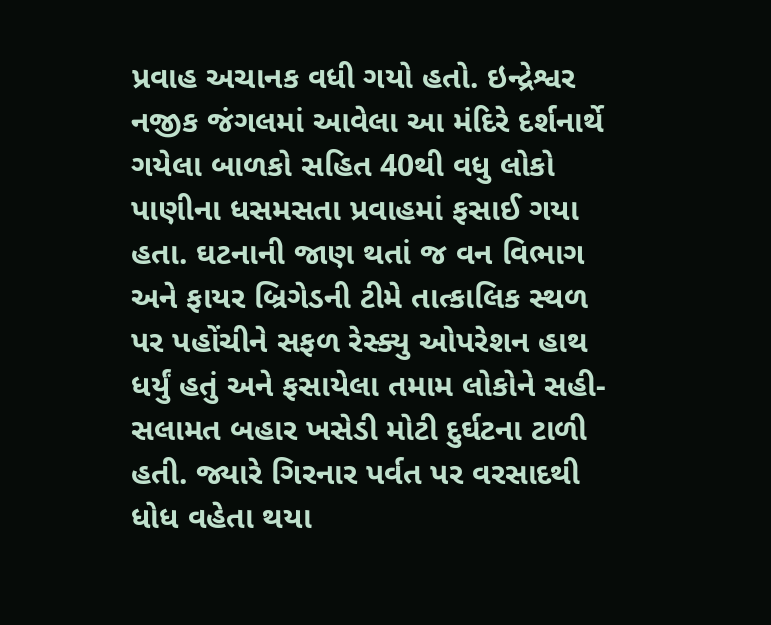પ્રવાહ અચાનક વધી ગયો હતો. ઇન્દ્રેશ્વર નજીક જંગલમાં આવેલા આ મંદિરે દર્શનાર્થે ગયેલા બાળકો સહિત 40થી વધુ લોકો પાણીના ધસમસતા પ્રવાહમાં ફસાઈ ગયા હતા. ઘટનાની જાણ થતાં જ વન વિભાગ અને ફાયર બ્રિગેડની ટીમે તાત્કાલિક સ્થળ પર પહોંચીને સફળ રેસ્ક્યુ ઓપરેશન હાથ ધર્યું હતું અને ફસાયેલા તમામ લોકોને સહી-સલામત બહાર ખસેડી મોટી દુર્ઘટના ટાળી હતી. જ્યારે ગિરનાર પર્વત પર વરસાદથી ધોધ વહેતા થયા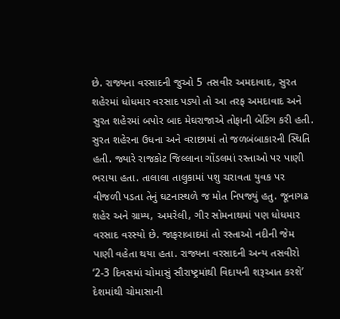છે. રાજ્યના વરસાદની જુઓ 5 તસવીર અમદાવાદ, સુરત શહેરમાં ધોધમાર વરસાદ પડ્યો તો આ તરફ અમદાવાદ અને સુરત શહેરમાં બપોર બાદ મેઘરાજાએ તોફાની બેટિંગ કરી હતી. સુરત શહેરના ઉધના અને વરાછામાં તો જળબંબાકારની સ્થિતિ હતી. જ્યારે રાજકોટ જિલ્લાના ગોંડલમાં રસ્તાઓ પર પાણી ભરાયા હતા. તાલાલા તાલુકામાં પશુ ચરાવતા યુવક પર વીજળી પડતા તેનું ઘટનાસ્થળે જ મોત નિપજ્યું હતુ. જૂનાગઢ શહેર અને ગ્રામ્ય, અમરેલી, ગીર સોમનાથમાં પણ ધોધમાર વરસાદ વરસ્યો છે. જાફરાબાદમાં તો રસ્તાઓ નદીની જેમ પાણી વહેતા થયા હતા. રાજ્યના વરસાદની અન્ય તસવીરો ‘2-3 દિવસમાં ચોમાસું સૌરાષ્ટ્રમાંથી વિદાયની શરૂઆત કરશે’ દેશમાંથી ચોમાસાની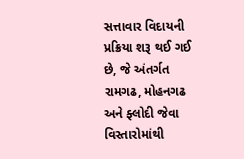સત્તાવાર વિદાયની પ્રક્રિયા શરૂ થઈ ગઈ છે, જે અંતર્ગત રામગઢ, મોહનગઢ અને ફ્લોદી જેવા વિસ્તારોમાંથી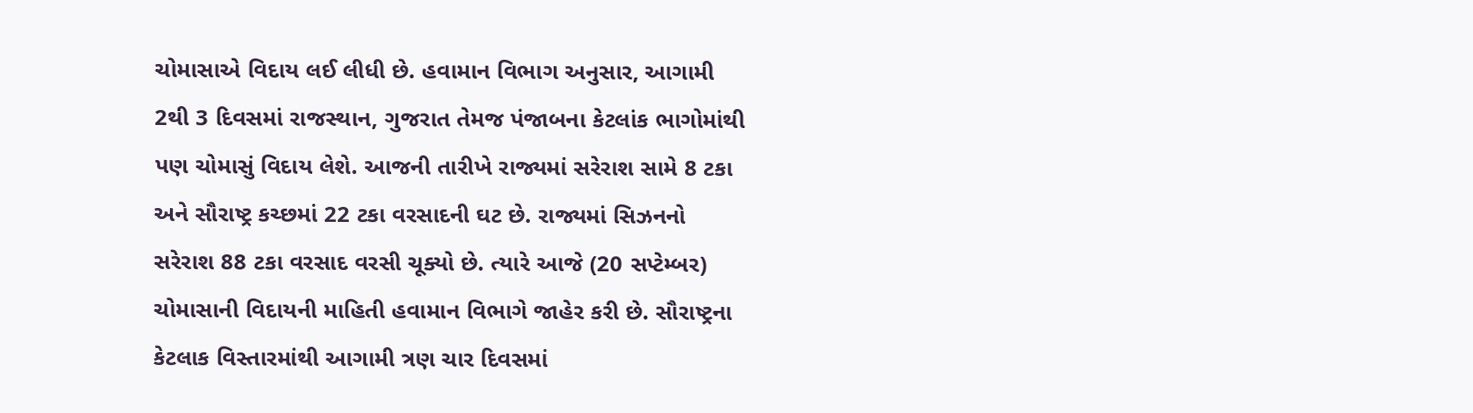ચોમાસાએ વિદાય લઈ લીધી છે. હવામાન વિભાગ અનુસાર, આગામી 2થી 3 દિવસમાં રાજસ્થાન, ગુજરાત તેમજ પંજાબના કેટલાંક ભાગોમાંથી પણ ચોમાસું વિદાય લેશે. આજની તારીખે રાજ્યમાં સરેરાશ સામે 8 ટકા અને સૌરાષ્ટ્ર કચ્છમાં 22 ટકા વરસાદની ઘટ છે. રાજ્યમાં સિઝનનો સરેરાશ 88 ટકા વરસાદ વરસી ચૂક્યો છે. ત્યારે આજે (20 સપ્ટેમ્બર) ચોમાસાની વિદાયની માહિતી હવામાન વિભાગે જાહેર કરી છે. સૌરાષ્ટ્રના કેટલાક વિસ્તારમાંથી આગામી ત્રણ ચાર દિવસમાં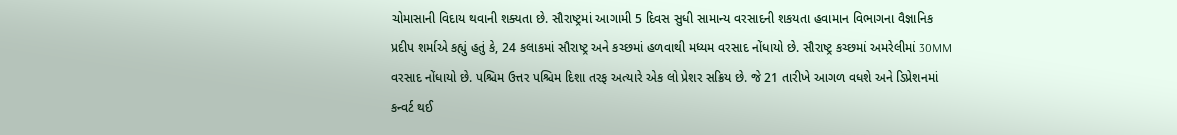ચોમાસાની વિદાય થવાની શક્યતા છે. સૌરાષ્ટ્રમાં આગામી 5 દિવસ સુધી સામાન્ય વરસાદની શકયતા હવામાન વિભાગના વૈજ્ઞાનિક પ્રદીપ શર્માએ કહ્યું હતું કે, 24 કલાકમાં સૌરાષ્ટ્ર અને કચ્છમાં હળવાથી મધ્યમ વરસાદ નોંધાયો છે. સૌરાષ્ટ્ર કચ્છમાં અમરેલીમાં 30MM વરસાદ નોંધાયો છે. પશ્ચિમ ઉત્તર પશ્ચિમ દિશા તરફ અત્યારે એક લો પ્રેશર સક્રિય છે. જે 21 તારીખે આગળ વધશે અને ડિપ્રેશનમાં કન્વર્ટ થઈ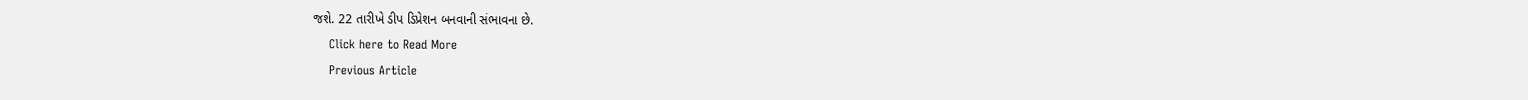જશે. 22 તારીખે ડીપ ડિપ્રેશન બનવાની સંભાવના છે.
    Click here to Read More
    Previous Article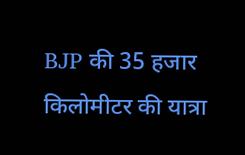BJP की 35 हजार किलोमीटर की यात्रा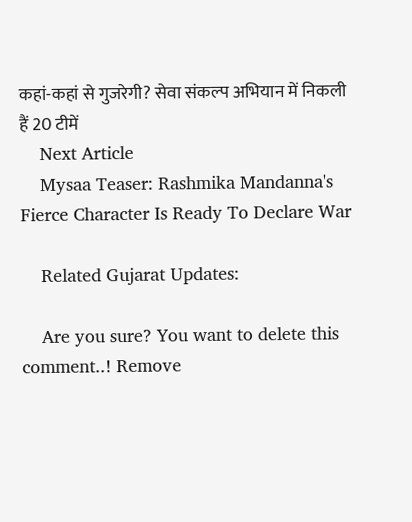कहां-कहां से गुजरेगी? सेवा संकल्प अभियान में निकली हैं 20 टीमें
    Next Article
    Mysaa Teaser: Rashmika Mandanna's Fierce Character Is Ready To Declare War

    Related Gujarat Updates:

    Are you sure? You want to delete this comment..! Remove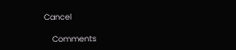Cancel

    Comments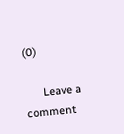(0)

      Leave a comment